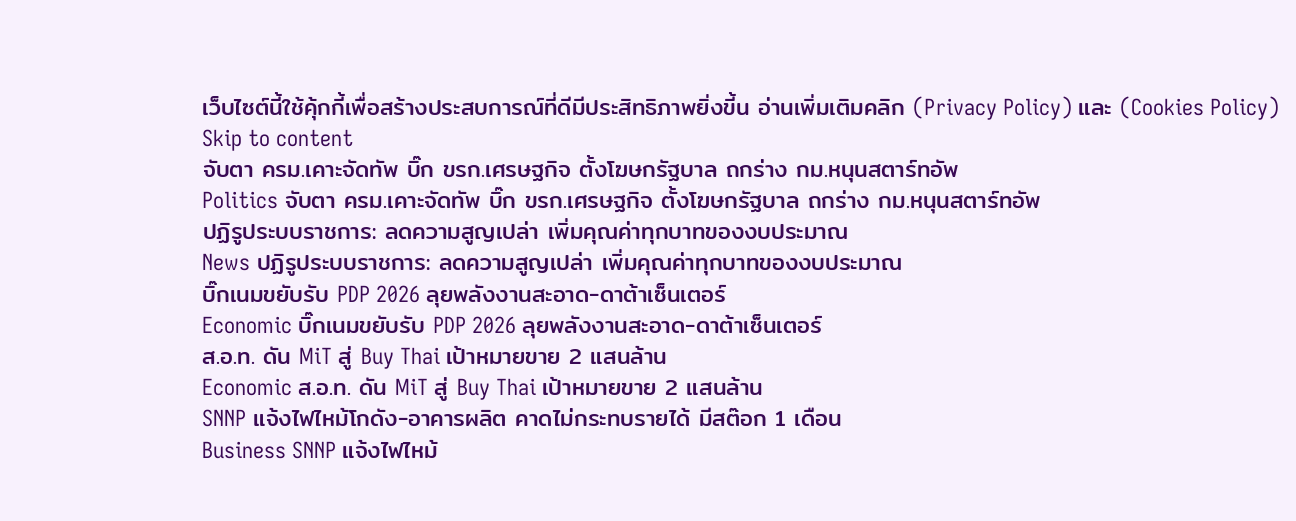เว็บไซต์นี้ใช้คุ้กกี้เพื่อสร้างประสบการณ์ที่ดีมีประสิทธิภาพยิ่งขี้น อ่านเพิ่มเติมคลิก (Privacy Policy) และ (Cookies Policy)
Skip to content
จับตา ครม.เคาะจัดทัพ บิ๊ก ขรก.เศรษฐกิจ ตั้งโฆษกรัฐบาล ถกร่าง กม.หนุนสตาร์ทอัพ
Politics จับตา ครม.เคาะจัดทัพ บิ๊ก ขรก.เศรษฐกิจ ตั้งโฆษกรัฐบาล ถกร่าง กม.หนุนสตาร์ทอัพ
ปฏิรูประบบราชการ: ลดความสูญเปล่า เพิ่มคุณค่าทุกบาทของงบประมาณ
News ปฏิรูประบบราชการ: ลดความสูญเปล่า เพิ่มคุณค่าทุกบาทของงบประมาณ
บิ๊กเนมขยับรับ PDP 2026 ลุยพลังงานสะอาด-ดาต้าเซ็นเตอร์
Economic บิ๊กเนมขยับรับ PDP 2026 ลุยพลังงานสะอาด-ดาต้าเซ็นเตอร์
ส.อ.ท. ดัน MiT สู่ Buy Thai เป้าหมายขาย 2 แสนล้าน
Economic ส.อ.ท. ดัน MiT สู่ Buy Thai เป้าหมายขาย 2 แสนล้าน
SNNP แจ้งไฟไหม้โกดัง-อาคารผลิต คาดไม่กระทบรายได้ มีสต๊อก 1 เดือน
Business SNNP แจ้งไฟไหม้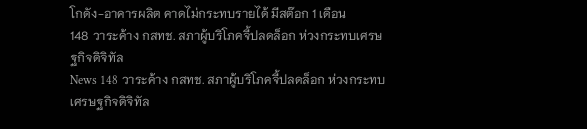โกดัง-อาคารผลิต คาดไม่กระทบรายได้ มีสต๊อก 1 เดือน
148 วาระค้าง กสทช. สภาผู้บริโภคจี้ปลดล็อก ห่วงกระทบเศรษฐกิจดิจิทัล
News 148 วาระค้าง กสทช. สภาผู้บริโภคจี้ปลดล็อก ห่วงกระทบเศรษฐกิจดิจิทัล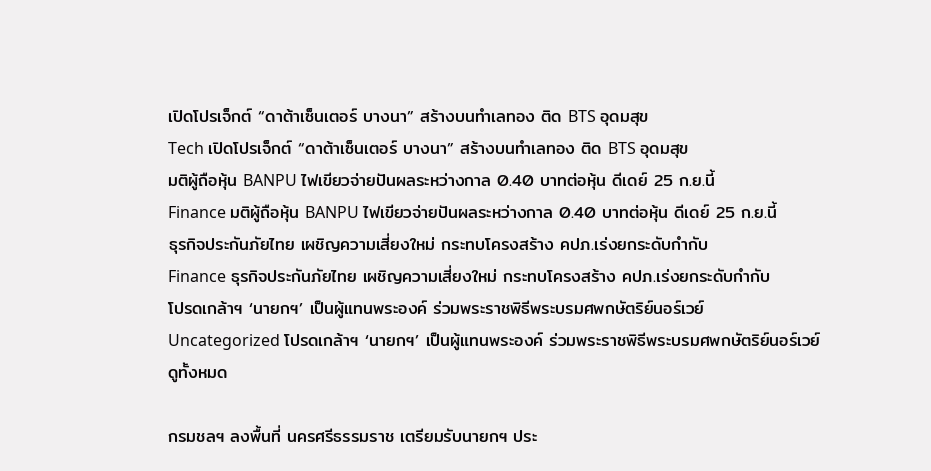เปิดโปรเจ็กต์ “ดาต้าเซ็นเตอร์ บางนา” สร้างบนทำเลทอง ติด BTS อุดมสุข
Tech เปิดโปรเจ็กต์ “ดาต้าเซ็นเตอร์ บางนา” สร้างบนทำเลทอง ติด BTS อุดมสุข
มติผู้ถือหุ้น BANPU ไฟเขียวจ่ายปันผลระหว่างกาล 0.40 บาทต่อหุ้น ดีเดย์ 25 ก.ย.นี้
Finance มติผู้ถือหุ้น BANPU ไฟเขียวจ่ายปันผลระหว่างกาล 0.40 บาทต่อหุ้น ดีเดย์ 25 ก.ย.นี้
ธุรกิจประกันภัยไทย เผชิญความเสี่ยงใหม่ กระทบโครงสร้าง คปภ.เร่งยกระดับกำกับ
Finance ธุรกิจประกันภัยไทย เผชิญความเสี่ยงใหม่ กระทบโครงสร้าง คปภ.เร่งยกระดับกำกับ
โปรดเกล้าฯ ‘นายกฯ’ เป็นผู้แทนพระองค์ ร่วมพระราชพิธีพระบรมศพกษัตริย์นอร์เวย์
Uncategorized โปรดเกล้าฯ ‘นายกฯ’ เป็นผู้แทนพระองค์ ร่วมพระราชพิธีพระบรมศพกษัตริย์นอร์เวย์
ดูทั้งหมด

กรมชลฯ ลงพื้นที่ นครศรีธรรมราช เตรียมรับนายกฯ ประ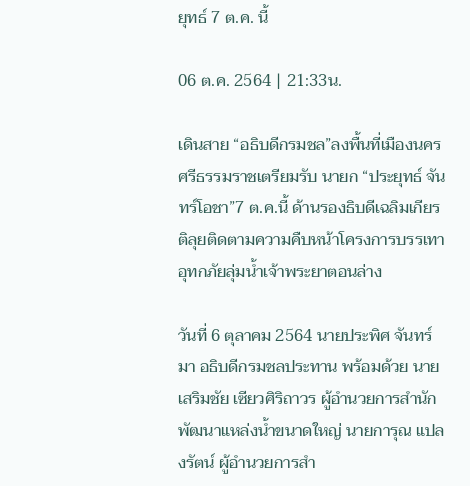ยุทธ์ 7 ต.ค. นี้

06 ต.ค. 2564 | 21:33น.

เดินสาย “อธิบดีกรมชล”ลงพื้นที่เมืองนครศรีธรรมราชเตรียมรับ นายก “ประยุทธ์ จันทร์โอชา”7 ต.ค.นี้ ด้านรองธิบดีเฉลิมเกียรติลุยติดตามความคืบหน้าโครงการบรรเทาอุทกภัยลุ่มน้ำเจ้าพระยาตอนล่าง

วันที่ 6 ตุลาคม 2564 นายประพิศ จันทร์มา อธิบดีกรมชลประทาน พร้อมด้วย นายเสริมชัย เซียวศิริถาวร ผู้อำนวยการสำนักพัฒนาแหล่งน้ำขนาดใหญ่ นายการุณ แปลงรัตน์ ผู้อำนวยการสำ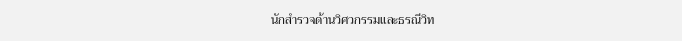นักสำรวจด้านวิศวกรรมและธรณีวิท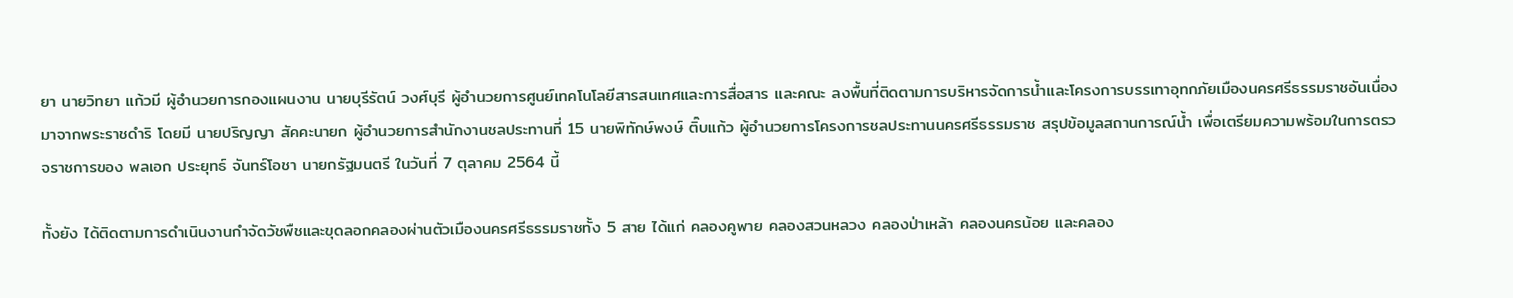ยา นายวิทยา แก้วมี ผู้อำนวยการกองแผนงาน นายบุรีรัตน์ วงศ์บุรี ผู้อำนวยการศูนย์เทคโนโลยีสารสนเทศและการสื่อสาร และคณะ ลงพื้นที่ติดตามการบริหารจัดการน้ำและโครงการบรรเทาอุทกภัยเมืองนครศรีธรรมราชอันเนื่องมาจากพระราชดำริ โดยมี นายปริญญา สัคคะนายก ผู้อำนวยการสำนักงานชลประทานที่ 15 นายพิทักษ์พงษ์ ติ๊บแก้ว ผู้อำนวยการโครงการชลประทานนครศรีธรรมราช สรุปข้อมูลสถานการณ์น้ำ เพื่อเตรียมความพร้อมในการตรวจราชการของ พลเอก ประยุทธ์ จันทร์โอชา นายกรัฐมนตรี ในวันที่ 7 ตุลาคม 2564 นี้

ทั้งยัง ได้ติดตามการดำเนินงานกำจัดวัชพืชและขุดลอกคลองผ่านตัวเมืองนครศรีธรรมราชทั้ง 5 สาย ได้แก่ คลองคูพาย คลองสวนหลวง คลองป่าเหล้า คลองนครน้อย และคลอง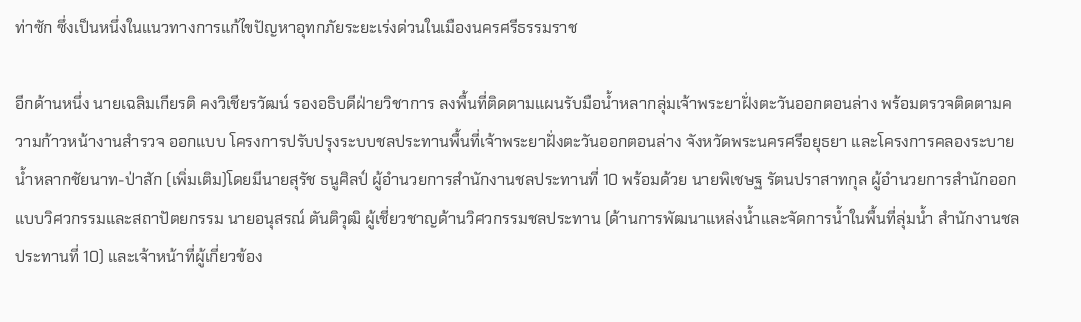ท่าซัก ซึ่งเป็นหนึ่งในแนวทางการแก้ไขปัญหาอุทกภัยระยะเร่งด่วนในเมืองนครศรีธรรมราช

อีกด้านหนึ่ง นายเฉลิมเกียรติ คงวิเชียรวัฒน์ รองอธิบดีฝ่ายวิชาการ ลงพื้นที่ติดตามแผนรับมือน้ำหลากลุ่มเจ้าพระยาฝั่งตะวันออกตอนล่าง พร้อมตรวจติดตามความก้าวหน้างานสำรวจ ออกแบบ โครงการปรับปรุงระบบชลประทานพื้นที่เจ้าพระยาฝั่งตะวันออกตอนล่าง จังหวัดพระนครศรีอยุธยา และโครงการคลองระบายน้ำหลากชัยนาท-ป่าสัก (เพิ่มเติม)โดยมีนายสุรัช ธนูศิลป์ ผู้อำนวยการสำนักงานชลประทานที่ 10 พร้อมด้วย นายพิเชษฐ รัตนปราสาทกุล ผู้อำนวยการสำนักออกแบบวิศวกรรมและสถาปัตยกรรม นายอนุสรณ์ ตันติวุฒิ ผู้เชี่ยวชาญด้านวิศวกรรมชลประทาน (ด้านการพัฒนาแหล่งน้ำและจัดการน้ำในพื้นที่ลุ่มน้ำ สำนักงานชลประทานที่ 10) และเจ้าหน้าที่ผู้เกี่ยวข้อง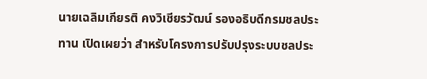นายเฉลิมเกียรติ คงวิเชียรวัฒน์ รองอธิบดีกรมชลประทาน เปิดเผยว่า สำหรับโครงการปรับปรุงระบบชลประ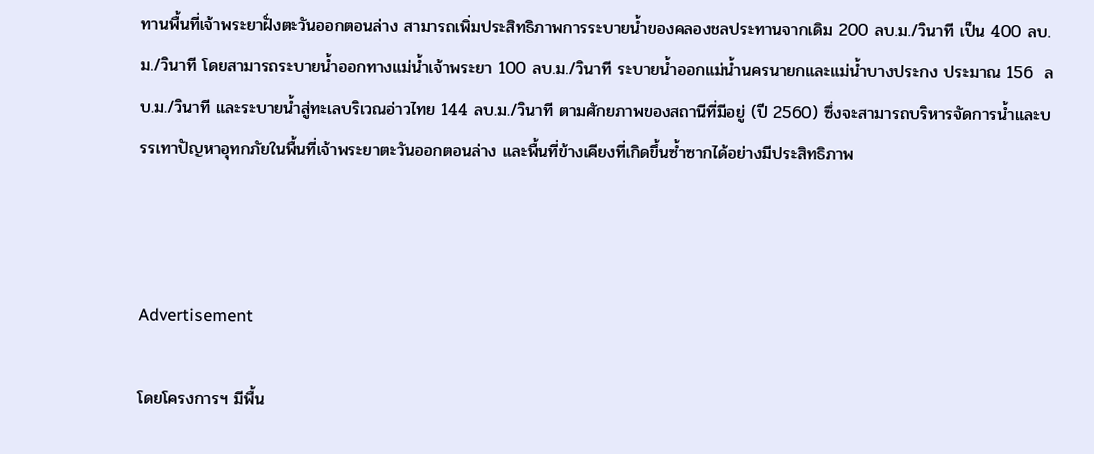ทานพื้นที่เจ้าพระยาฝั่งตะวันออกตอนล่าง สามารถเพิ่มประสิทธิภาพการระบายน้ำของคลองชลประทานจากเดิม 200 ลบ.ม./วินาที เป็น 400 ลบ.ม./วินาที โดยสามารถระบายน้ำออกทางแม่น้ำเจ้าพระยา 100 ลบ.ม./วินาที ระบายน้ำออกแม่น้ำนครนายกและแม่น้ำบางประกง ประมาณ 156  ลบ.ม./วินาที และระบายน้ำสู่ทะเลบริเวณอ่าวไทย 144 ลบ.ม./วินาที ตามศักยภาพของสถานีที่มีอยู่ (ปี 2560) ซึ่งจะสามารถบริหารจัดการน้ำและบรรเทาปัญหาอุทกภัยในพื้นที่เจ้าพระยาตะวันออกตอนล่าง และพื้นที่ข้างเคียงที่เกิดขึ้นซ้ำซากได้อย่างมีประสิทธิภาพ



Advertisement

โดยโครงการฯ มีพื้น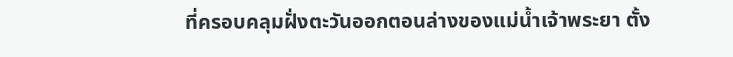ที่ครอบคลุมฝั่งตะวันออกตอนล่างของแม่น้ำเจ้าพระยา ตั้ง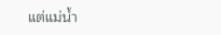แต่แม่น้ำ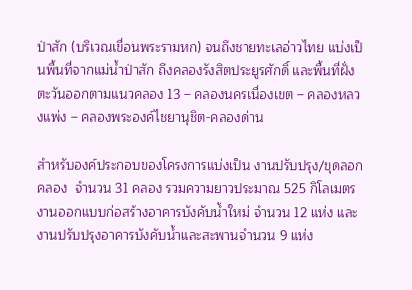ป่าสัก (บริเวณเขื่อนพระรามหก) จนถึงชายทะเลอ่าวไทย แบ่งเป็นพื้นที่จากแม่น้ำป่าสัก ถึงคลองรังสิตประยูรศักดิ์ และพื้นที่ฝั่งตะวันออกตามแนวคลอง 13 – คลองนครเนื่องเขต – คลองหลวงแพ่ง – คลองพระองค์ไชยานุชิต-คลองด่าน

สำหรับองค์ประกอบของโครงการแบ่งเป็น งานปรับปรุง/ขุดลอกคลอง  จำนวน 31 คลอง รวมความยาวประมาณ 525 กิโลเมตร งานออกแบบก่อสร้างอาคารบังคับน้ำใหม่ จำนวน 12 แห่ง และงานปรับปรุงอาคารบังคับน้ำและสะพานจำนวน 9 แห่ง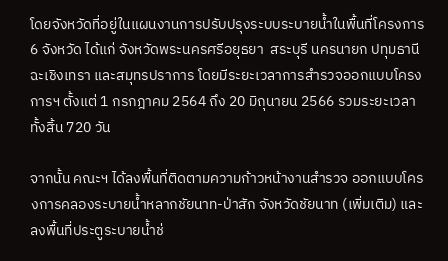โดยจังหวัดที่อยู่ในแผนงานการปรับปรุงระบบระบายน้ำในพื้นที่โครงการ 6 จังหวัด ได้แก่ จังหวัดพระนครศรีอยุธยา  สระบุรี นครนายก ปทุมธานี ฉะเชิงเทรา และสมุทรปราการ โดยมีระยะเวลาการสำรวจออกแบบโครงการฯ ตั้งแต่ 1 กรกฎาคม 2564 ถึง 20 มิถุนายน 2566 รวมระยะเวลาทั้งสิ้น 720 วัน

จากนั้น คณะฯ ได้ลงพื้นที่ติดตามความก้าวหน้างานสำรวจ ออกแบบโครงการคลองระบายน้ำหลากชัยนาท-ป่าสัก จังหวัดชัยนาท (เพิ่มเติม) และลงพื้นที่ประตูระบายน้ำช่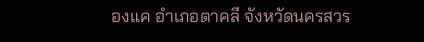องแค อำเภอตาคลี จังหวัดนครสวร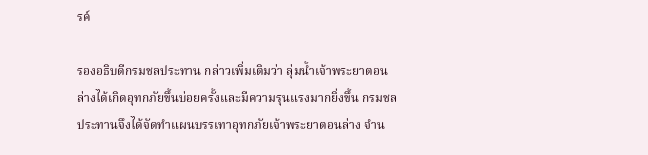รค์

รองอธิบดีกรมชลประทาน กล่าวเพิ่มเติมว่า ลุ่มน้ำเจ้าพระยาตอนล่างได้เกิดอุทกภัยขึ้นบ่อยครั้งและมีความรุนแรงมากยิ่งขึ้น กรมชลประทานจึงได้จัดทำแผนบรรเทาอุทกภัยเจ้าพระยาตอนล่าง จำน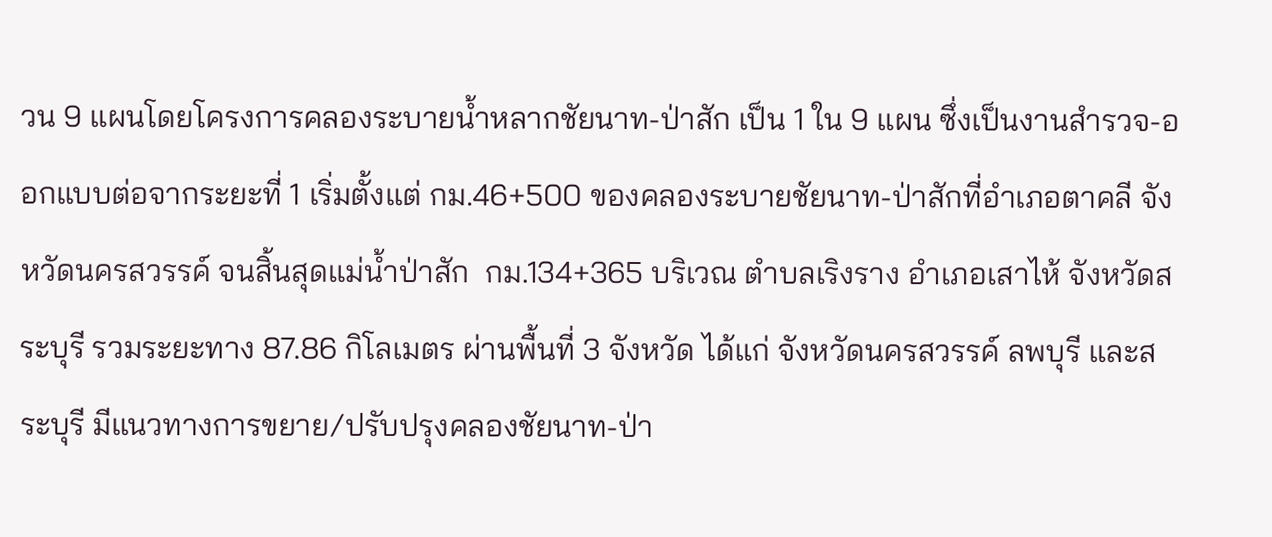วน 9 แผนโดยโครงการคลองระบายน้ำหลากชัยนาท-ป่าสัก เป็น 1 ใน 9 แผน ซึ่งเป็นงานสำรวจ-ออกแบบต่อจากระยะที่ 1 เริ่มตั้งแต่ กม.46+500 ของคลองระบายชัยนาท-ป่าสักที่อำเภอตาคลี จังหวัดนครสวรรค์ จนสิ้นสุดแม่น้ำป่าสัก  กม.134+365 บริเวณ ตำบลเริงราง อำเภอเสาไห้ จังหวัดสระบุรี รวมระยะทาง 87.86 กิโลเมตร ผ่านพื้นที่ 3 จังหวัด ได้แก่ จังหวัดนครสวรรค์ ลพบุรี และสระบุรี มีแนวทางการขยาย/ปรับปรุงคลองชัยนาท-ป่า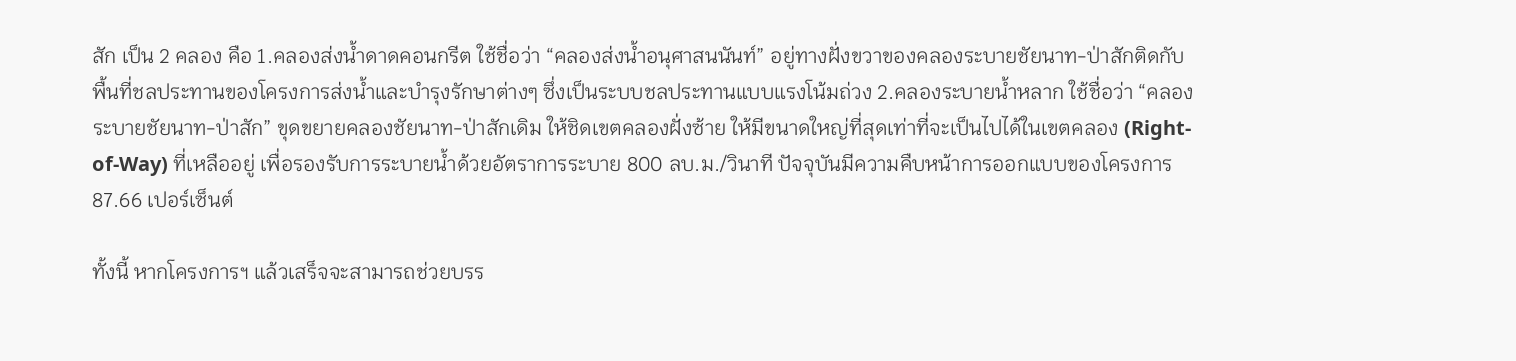สัก เป็น 2 คลอง คือ 1.คลองส่งน้ำดาดคอนกรีต ใช้ชื่อว่า “คลองส่งน้ำอนุศาสนนันท์” อยู่ทางฝั่งขวาของคลองระบายชัยนาท-ป่าสักติดกับพื้นที่ชลประทานของโครงการส่งน้ำและบำรุงรักษาต่างๆ ซึ่งเป็นระบบชลประทานแบบแรงโน้มถ่วง 2.คลองระบายน้ำหลาก ใช้ชื่อว่า “คลองระบายชัยนาท-ป่าสัก” ขุดขยายคลองชัยนาท-ป่าสักเดิม ให้ชิดเขตคลองฝั่งซ้าย ให้มีขนาดใหญ่ที่สุดเท่าที่จะเป็นไปได้ในเขตคลอง (Right-of-Way) ที่เหลืออยู่ เพื่อรองรับการระบายน้ำด้วยอัตราการระบาย 800 ลบ.ม./วินาที ปัจจุบันมีความคืบหน้าการออกแบบของโครงการ 87.66 เปอร์เซ็นต์

ทั้งนี้ หากโครงการฯ แล้วเสร็จจะสามารถช่วยบรร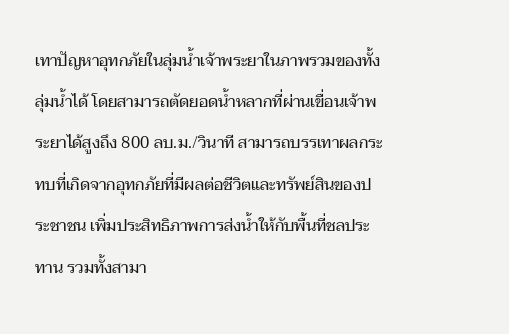เทาปัญหาอุทกภัยในลุ่มน้ำเจ้าพระยาในภาพรวมของทั้งลุ่มน้ำได้ โดยสามารถตัดยอดน้ำหลากที่ผ่านเขื่อนเจ้าพระยาได้สูงถึง 800 ลบ.ม./วินาที สามารถบรรเทาผลกระทบที่เกิดจากอุทกภัยที่มีผลต่อชีวิตและทรัพย์สินของประชาชน เพิ่มประสิทธิภาพการส่งน้ำให้กับพื้นที่ชลประทาน รวมทั้งสามา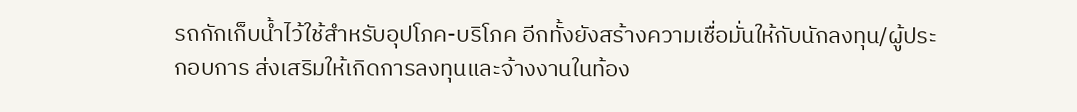รถกักเก็บน้ำไว้ใช้สำหรับอุปโภค-บริโภค อีกทั้งยังสร้างความเชื่อมั่นให้กับนักลงทุน/ผู้ประกอบการ ส่งเสริมให้เกิดการลงทุนและจ้างงานในท้อง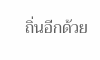ถิ่นอีกด้วย